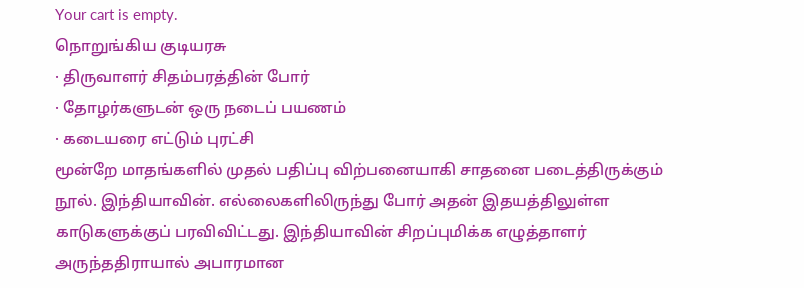Your cart is empty.
நொறுங்கிய குடியரசு
· திருவாளர் சிதம்பரத்தின் போர்
· தோழர்களுடன் ஒரு நடைப் பயணம்
· கடையரை எட்டும் புரட்சி
மூன்றே மாதங்களில் முதல் பதிப்பு விற்பனையாகி சாதனை படைத்திருக்கும் நூல். இந்தியாவின். எல்லைகளிலிருந்து போர் அதன் இதயத்திலுள்ள காடுகளுக்குப் பரவிவிட்டது. இந்தியாவின் சிறப்புமிக்க எழுத்தாளர் அருந்ததிராயால் அபாரமான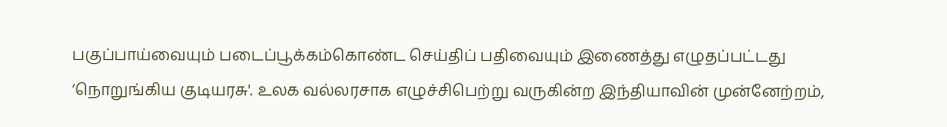பகுப்பாய்வையும் படைப்பூக்கம்கொண்ட செய்திப் பதிவையும் இணைத்து எழுதப்பட்டது ‘நொறுங்கிய குடியரசு'. உலக வல்லரசாக எழுச்சிபெற்று வருகின்ற இந்தியாவின் முன்னேற்றம்,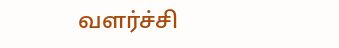வளர்ச்சி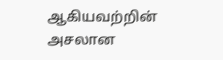ஆகியவற்றின் அசலான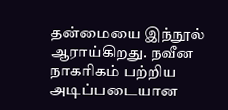தன்மையை இந்நூல் ஆராய்கிறது. நவீன நாகரிகம் பற்றிய அடிப்படையான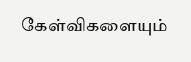கேள்விகளையும்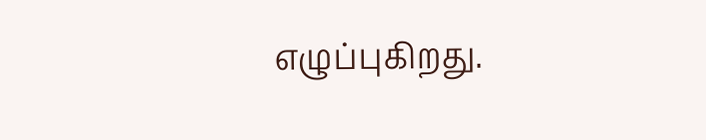எழுப்புகிறது.